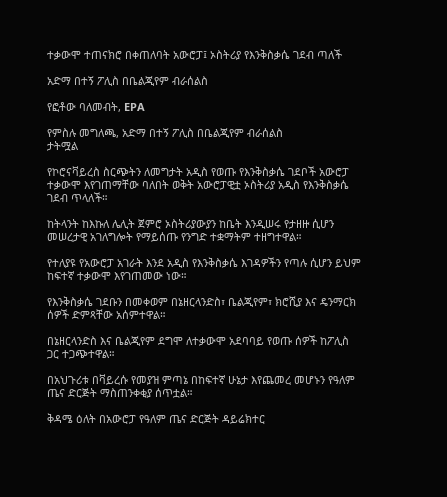ተቃውሞ ተጠናክሮ በቀጠለባት አውሮፓ፤ ኦስትሪያ የእንቅስቃሴ ገደብ ጣለች

አድማ በተኝ ፖሊስ በቤልጂየም ብራሰልስ

የፎቶው ባለመብት, EPA

የምስሉ መግለጫ, አድማ በተኝ ፖሊስ በቤልጂየም ብራሰልስ
ታትሟል

የኮሮናቫይረስ ስርጭትን ለመግታት አዲስ የወጡ የእንቅስቃሴ ገደቦች አውሮፓ ተቃውሞ እየገጠማቸው ባለበት ወቅት አውሮፓዊቷ ኦስትሪያ አዲስ የእንቅስቃሴ ገደብ ጥላለች።

ከትላንት ከእኩለ ሌሊት ጀምሮ ኦስትሪያውያን ከቤት እንዲሠሩ የታዘዙ ሲሆን መሠረታዊ አገለግሎት የማይሰጡ የንግድ ተቋማትም ተዘግተዋል።

የተለያዩ የአውሮፓ አገራት እንደ አዲስ የእንቅስቃሴ እገዳዎችን የጣሉ ሲሆን ይህም ከፍተኛ ተቃውሞ እየገጠመው ነው።

የእንቅስቃሴ ገደቡን በመቀወም በኔዘርላንድስ፣ ቤልጂየም፣ ክሮሺያ እና ዴንማርክ ሰዎች ድምጻቸው አሰምተዋል።

በኔዘርላንድስ እና ቤልጂየም ደግሞ ለተቃውሞ አደባባይ የወጡ ሰዎች ከፖሊስ ጋር ተጋጭተዋል።

በአህጉሪቱ በቫይረሱ የመያዝ ምጣኔ በከፍተኛ ሁኔታ እየጨመረ መሆኑን የዓለም ጤና ድርጅት ማስጠንቀቂያ ሰጥቷል።

ቅዳሜ ዕለት በአውሮፓ የዓለም ጤና ድርጅት ዳይሬክተር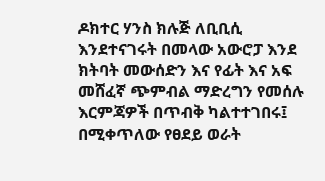ዶክተር ሃንስ ክሉጅ ለቢቢሲ እንደተናገሩት በመላው አውሮፓ እንደ ክትባት መውሰድን እና የፊት እና አፍ መሸፈኛ ጭምብል ማድረግን የመሰሉ እርምጃዎች በጥብቅ ካልተተገበሩ፤ በሚቀጥለው የፀደይ ወራት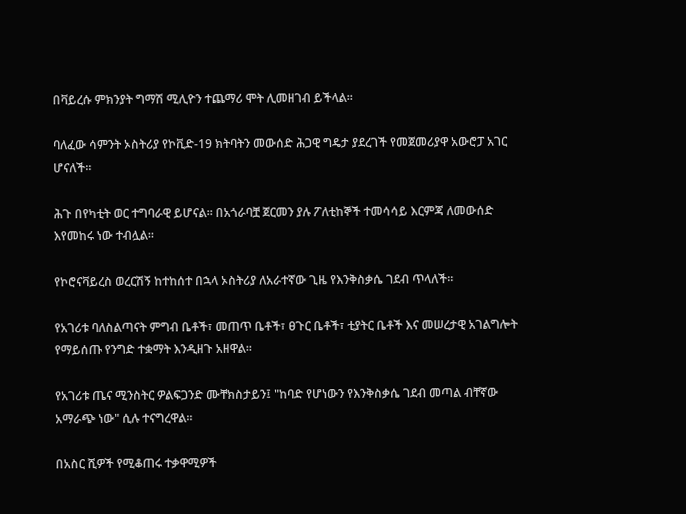በቫይረሱ ምክንያት ግማሽ ሚሊዮን ተጨማሪ ሞት ሊመዘገብ ይችላል።

ባለፈው ሳምንት ኦስትሪያ የኮቪድ-19 ክትባትን መውሰድ ሕጋዊ ግዴታ ያደረገች የመጀመሪያዋ አውሮፓ አገር ሆናለች።

ሕጉ በየካቲት ወር ተግባራዊ ይሆናል። በአጎራባቿ ጀርመን ያሉ ፖለቲከኞች ተመሳሳይ እርምጃ ለመውሰድ እየመከሩ ነው ተብሏል።

የኮሮናቫይረስ ወረርሽኝ ከተከሰተ በኋላ ኦስትሪያ ለአራተኛው ጊዜ የእንቅስቃሴ ገደብ ጥላለች።

የአገሪቱ ባለስልጣናት ምግብ ቤቶች፣ መጠጥ ቤቶች፣ ፀጉር ቤቶች፣ ቲያትር ቤቶች እና መሠረታዊ አገልግሎት የማይሰጡ የንግድ ተቋማት እንዲዘጉ አዘዋል።

የአገሪቱ ጤና ሚንስትር ዎልፍጋንድ ሙቸክስታይን፤ "ከባድ የሆነውን የእንቅስቃሴ ገደብ መጣል ብቸኛው አማራጭ ነው" ሲሉ ተናግረዋል።

በአስር ሺዎች የሚቆጠሩ ተቃዋሚዎች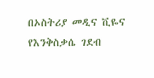በኦስትሪያ መዲና ቪዬና የእንቅስቃሴ ገደብ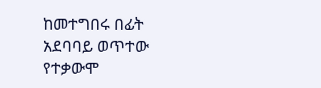ከመተግበሩ በፊት አደባባይ ወጥተው የተቃውሞ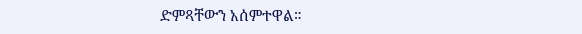ድምጻቸውን አሰምተዋል።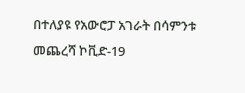በተለያዩ የአውሮፓ አገራት በሳምንቱ መጨረሻ ኮቪድ-19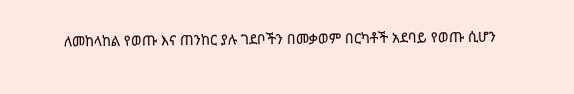ለመከላከል የወጡ እና ጠንከር ያሉ ገደቦችን በመቃወም በርካቶች አደባይ የወጡ ሲሆን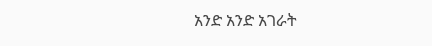አንድ አንድ አገራት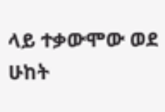ላይ ተቃውሞው ወደ ሁከት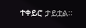ተቀይሮ ታይቷል።